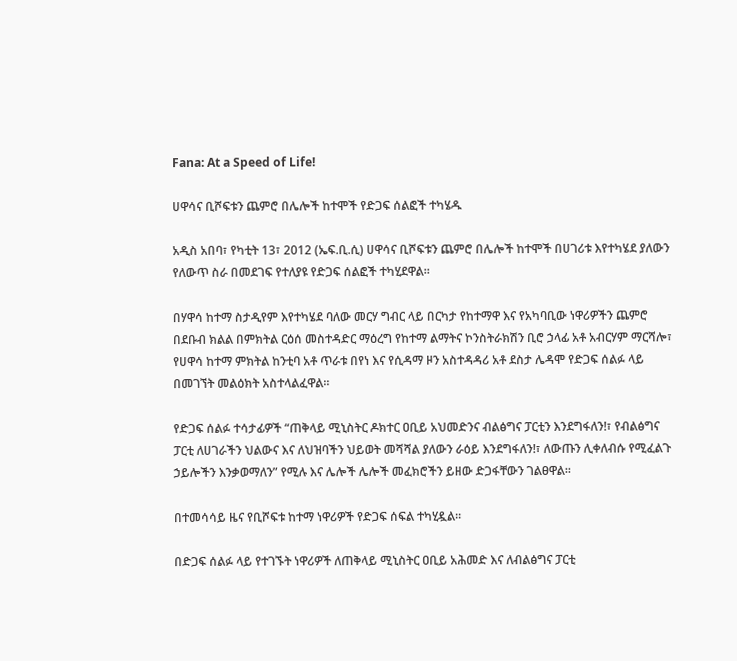Fana: At a Speed of Life!

ሀዋሳና ቢሾፍቱን ጨምሮ በሌሎች ከተሞች የድጋፍ ሰልፎች ተካሄዱ

አዲስ አበባ፣ የካቲት 13፣ 2012 (ኤፍ.ቢ.ሲ) ሀዋሳና ቢሾፍቱን ጨምሮ በሌሎች ከተሞች በሀገሪቱ እየተካሄደ ያለውን የለውጥ ስራ በመደገፍ የተለያዩ የድጋፍ ሰልፎች ተካሂደዋል።

በሃዋሳ ከተማ ስታዲየም እየተካሄደ ባለው መርሃ ግብር ላይ በርካታ የከተማዋ እና የአካባቢው ነዋሪዎችን ጨምሮ በደቡብ ክልል በምክትል ርዕሰ መስተዳድር ማዕረግ የከተማ ልማትና ኮንስትራክሽን ቢሮ ኃላፊ አቶ አብርሃም ማርሻሎ፣ የሀዋሳ ከተማ ምክትል ከንቲባ አቶ ጥራቱ በየነ እና የሲዳማ ዞን አስተዳዳሪ አቶ ደስታ ሌዳሞ የድጋፍ ሰልፉ ላይ በመገኘት መልዕክት አስተላልፈዋል።

የድጋፍ ሰልፉ ተሳታፊዎች “ጠቅላይ ሚኒስትር ዶክተር ዐቢይ አህመድንና ብልፅግና ፓርቲን እንደግፋለን!፣ የብልፅግና ፓርቲ ለሀገራችን ህልውና እና ለህዝባችን ህይወት መሻሻል ያለውን ራዕይ እንደግፋለን!፣ ለውጡን ሊቀለብሱ የሚፈልጉ ኃይሎችን እንቃወማለን” የሚሉ እና ሌሎች ሌሎች መፈክሮችን ይዘው ድጋፋቸውን ገልፀዋል፡፡

በተመሳሳይ ዜና የቢሾፍቱ ከተማ ነዋሪዎች የድጋፍ ሰፍል ተካሂዷል።

በድጋፍ ሰልፉ ላይ የተገኙት ነዋሪዎች ለጠቅላይ ሚኒስትር ዐቢይ አሕመድ እና ለብልፅግና ፓርቲ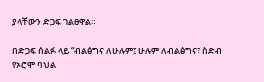ያላቸውን ድጋፍ ገልፀዋል።

በድጋፍ ሰልፉ ላይ “ብልፅግና ለሁሉም፤ ሁሉም ለብልፅግና፣ ስድብ የኦሮሞ ባህል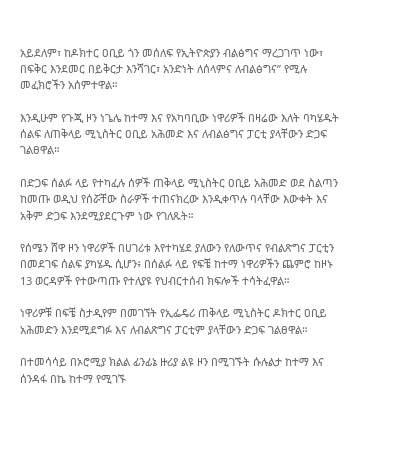አይደለም፣ ከዶክተር ዐቢይ ጎን መሰለፍ የኢትዮጵያን ብልፅግና ማረጋገጥ ነው፣ በፍቅር እንደመር በይቅርታ እንሻገር፣ አንድነት ለሰላምና ለብልፅግና” የሚሉ መፈክሮችን አሰምተዋል።

እንዲሁም የጉጂ ዞን ነጌሌ ከተማ እና የአካባቢው ነዋሪዎች በዛሬው እለት ባካሄዱት ሰልፍ ለጠቅላይ ሚኒስትር ዐቢይ አሕመድ እና ለብልፅግና ፓርቲ ያላቸውን ድጋፍ ገልፀዋል።

በድጋፍ ሰልፉ ላይ የተካፈሉ ሰዎች ጠቅላይ ሚኒስትር ዐቢይ አሕመድ ወደ ስልጣን ከመጡ ወዲህ የሰሯቸው ስራዎች ተጠናክረው እንዲቀጥሉ ባላቸው እውቀት እና አቅም ድጋፍ እንደሚያደርጉም ነው የገለጹት።

የሰሜን ሸዋ ዞን ነዋሪዎች በሀገሪቱ እየተካሄደ ያለውን የለውጥና የብልጽግና ፓርቲን በመደገፍ ሰልፍ ያካሄዱ ሲሆን፥ በሰልፉ ላይ የፍቼ ከተማ ነዋሪዎችን ጨምሮ ከዞኑ 13 ወርዳዎች የተውጣጡ የተለያዩ የህብርተሰብ ክፍሎች ተሳትፈዋል።

ነዋሪዎቹ በፍቼ ስታዲየም በመገኘት የኢፌዴሪ ጠቅላይ ሚኒስትር ዶክተር ዐቢይ አሕመድን እንደሚደግፉ እና ለብልጽግና ፓርቲም ያላቸውን ድጋፍ ገልፀዋል።

በተመሳሳይ በኦሮሚያ ክልል ፊንፊኔ ዙሪያ ልዩ ዞን በሚገኙት ሱሉልታ ከተማ እና ሰንዳፋ በኬ ከተማ የሚገኙ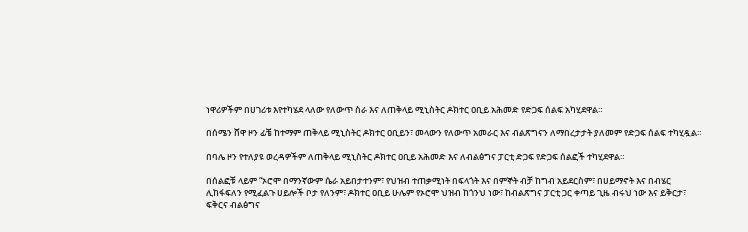ነዋሪዎችም በሀገሪቱ እየተካሄደ ላለው የለውጥ ስራ እና ለጠቅላይ ሚኒስትር ዶክተር ዐቢይ አሕመድ የድጋፍ ሰልፍ አካሂደዋል።

በሰሜን ሸዋ ዞን ፊቼ ከተማም ጠቅላይ ሚኒስትር ዶክተር ዐቢይን፣ መላውን የለውጥ አመራር እና ብልጽግናን ለማበረታታት ያለመም የድጋፍ ሰልፍ ተካሂዷል።

በባሌ ዞን የተለያዩ ወረዳዎችም ለጠቅላይ ሚኒስትር ዶክተር ዐቢይ አሕመድ እና ለብልፅግና ፓርቲ ድጋፍ የድጋፍ ሰልፎች ተካሂደዋል።

በሰልፎቹ ላይም “ኦሮሞ በማንኛውም ሴራ አይበታተንም፣ የህዝብ ተጠቃሚነት በፍላጎት እና በምኞት ብቻ ከግብ አይደርስም፣ በሀይማኖት እና በብሄር ሊከፋፍለን የሚፈልጉ ሀይሎች ቦታ የለንም፣ ዶክተር ዐቢይ ሁሌም የኦሮሞ ህዝብ ከጎንህ ነው፣ ከብልጽግና ፓርቲ ጋር ቀጣይ ጊዜ ብሩህ ነው እና ይቅርታ፣ ፍቅርና ብልፅግና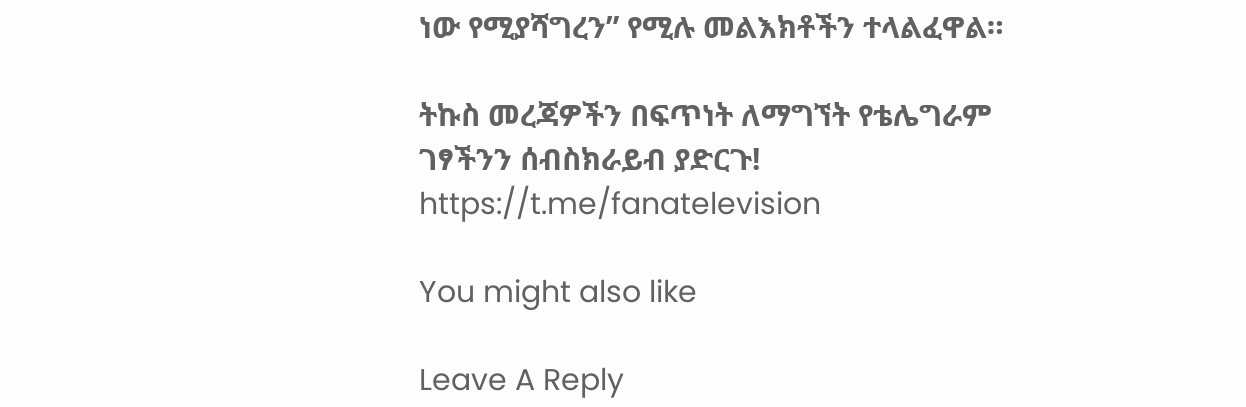ነው የሚያሻግረን” የሚሉ መልእክቶችን ተላልፈዋል።

ትኩስ መረጃዎችን በፍጥነት ለማግኘት የቴሌግራም ገፃችንን ሰብስክራይብ ያድርጉ!
https://t.me/fanatelevision

You might also like

Leave A Reply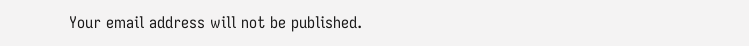Your email address will not be published.